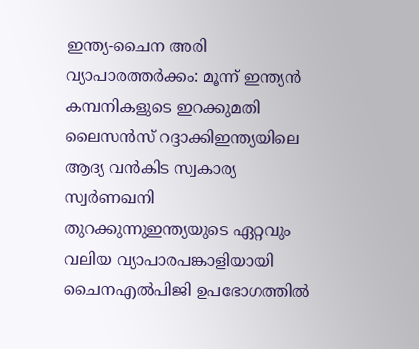ഇന്ത്യ-ചൈന അരി വ്യാപാരത്തർക്കം: മൂന്ന് ഇന്ത്യൻ കമ്പനികളുടെ ഇറക്കുമതി ലൈസൻസ് റദ്ദാക്കിഇന്ത്യയിലെ ആദ്യ വൻകിട സ്വകാര്യ സ്വർണഖനി തുറക്കുന്നുഇന്ത്യയുടെ ഏറ്റവും വലിയ വ്യാപാരപങ്കാളിയായി ചൈനഎൽപിജി ഉപഭോഗത്തിൽ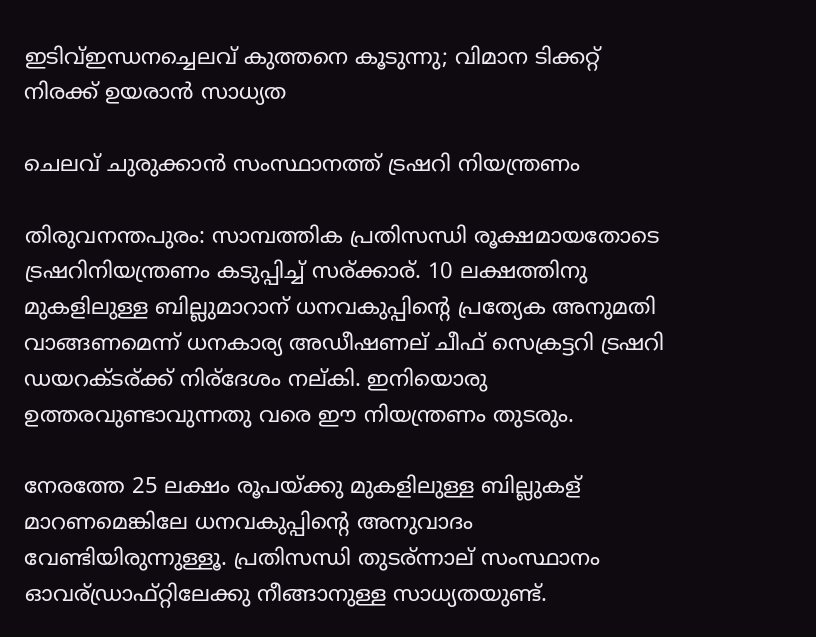ഇടിവ്ഇന്ധനച്ചെലവ് കുത്തനെ കൂടുന്നു; വിമാന ടിക്കറ്റ് നിരക്ക് ഉയരാന്‍ സാധ്യത

ചെലവ് ചുരുക്കാന്‍ സംസ്ഥാനത്ത് ട്രഷറി നിയന്ത്രണം

തിരുവനന്തപുരം: സാമ്പത്തിക പ്രതിസന്ധി രൂക്ഷമായതോടെ ട്രഷറിനിയന്ത്രണം കടുപ്പിച്ച് സര്ക്കാര്. 10 ലക്ഷത്തിനു മുകളിലുള്ള ബില്ലുമാറാന് ധനവകുപ്പിന്റെ പ്രത്യേക അനുമതി വാങ്ങണമെന്ന് ധനകാര്യ അഡീഷണല് ചീഫ് സെക്രട്ടറി ട്രഷറി ഡയറക്ടര്ക്ക് നിര്ദേശം നല്കി. ഇനിയൊരു ഉത്തരവുണ്ടാവുന്നതു വരെ ഈ നിയന്ത്രണം തുടരും.

നേരത്തേ 25 ലക്ഷം രൂപയ്ക്കു മുകളിലുള്ള ബില്ലുകള് മാറണമെങ്കിലേ ധനവകുപ്പിന്റെ അനുവാദം വേണ്ടിയിരുന്നുള്ളൂ. പ്രതിസന്ധി തുടര്ന്നാല് സംസ്ഥാനം ഓവര്ഡ്രാഫ്റ്റിലേക്കു നീങ്ങാനുള്ള സാധ്യതയുണ്ട്.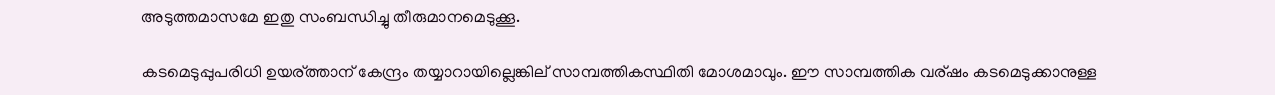അടുത്തമാസമേ ഇതു സംബന്ധിച്ചു തീരുമാനമെടുക്കൂ.

കടമെടുപ്പുപരിധി ഉയര്ത്താന് കേന്ദ്രം തയ്യാറായില്ലെങ്കില് സാമ്പത്തികസ്ഥിതി മോശമാവും. ഈ സാമ്പത്തിക വര്ഷം കടമെടുക്കാനുള്ള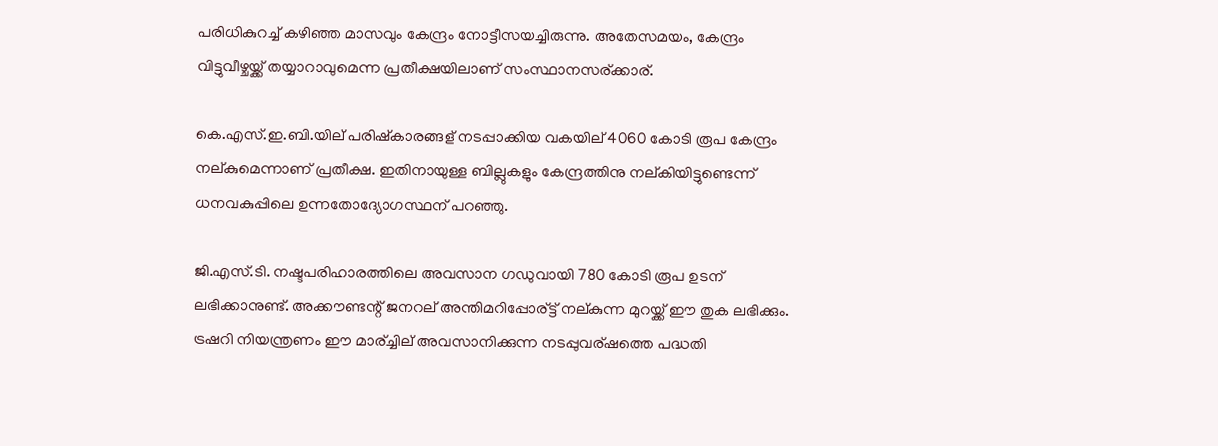പരിധികുറച്ച് കഴിഞ്ഞ മാസവും കേന്ദ്രം നോട്ടീസയച്ചിരുന്നു. അതേസമയം, കേന്ദ്രം വിട്ടുവീഴ്ചയ്ക്ക് തയ്യാറാവുമെന്ന പ്രതീക്ഷയിലാണ് സംസ്ഥാനസര്ക്കാര്.

കെ.എസ്.ഇ.ബി.യില് പരിഷ്കാരങ്ങള് നടപ്പാക്കിയ വകയില് 4060 കോടി രൂപ കേന്ദ്രം നല്കുമെന്നാണ് പ്രതീക്ഷ. ഇതിനായുള്ള ബില്ലുകളും കേന്ദ്രത്തിനു നല്കിയിട്ടുണ്ടെന്ന് ധനവകുപ്പിലെ ഉന്നതോദ്യോഗസ്ഥന് പറഞ്ഞു.

ജി.എസ്.ടി. നഷ്ടപരിഹാരത്തിലെ അവസാന ഗഡുവായി 780 കോടി രൂപ ഉടന് ലഭിക്കാനുണ്ട്. അക്കൗണ്ടന്റ് ജനറല് അന്തിമറിപ്പോര്ട്ട് നല്കുന്ന മുറയ്ക്ക് ഈ തുക ലഭിക്കും. ട്രഷറി നിയന്ത്രണം ഈ മാര്ച്ചില് അവസാനിക്കുന്ന നടപ്പുവര്ഷത്തെ പദ്ധതി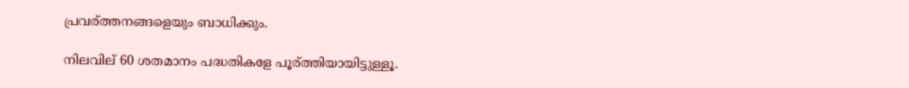പ്രവര്ത്തനങ്ങളെയും ബാധിക്കും.

നിലവില് 60 ശതമാനം പദ്ധതികളേ പൂര്ത്തിയായിട്ടുള്ളൂ.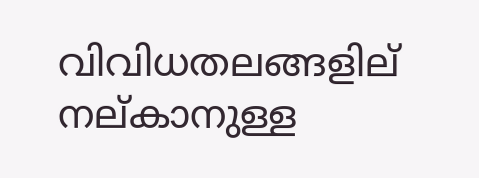വിവിധതലങ്ങളില് നല്കാനുള്ള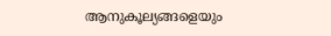ആനുകൂല്യങ്ങളെയും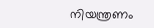നിയന്ത്രണം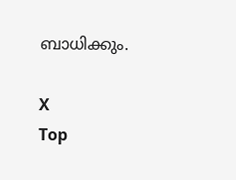ബാധിക്കും.

X
Top